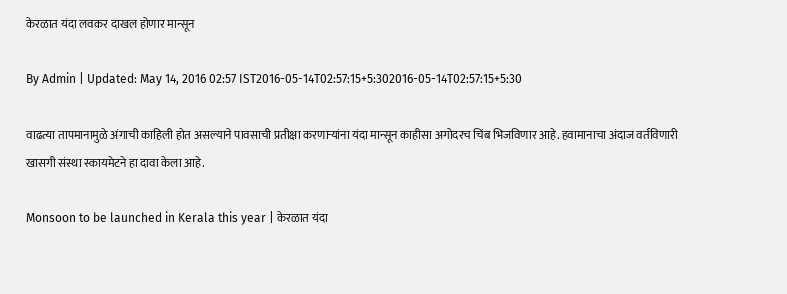केरळात यंदा लवकर दाखल होणार मान्सून

By Admin | Updated: May 14, 2016 02:57 IST2016-05-14T02:57:15+5:302016-05-14T02:57:15+5:30

वाढत्या तापमानामुळे अंगाची काहिली होत असल्याने पावसाची प्रतीक्षा करणाऱ्यांना यंदा मान्सून काहीसा अगोदरच चिंब भिजविणार आहे. हवामानाचा अंदाज वर्तविणारी खासगी संस्था स्कायमेटने हा दावा केला आहे.

Monsoon to be launched in Kerala this year | केरळात यंदा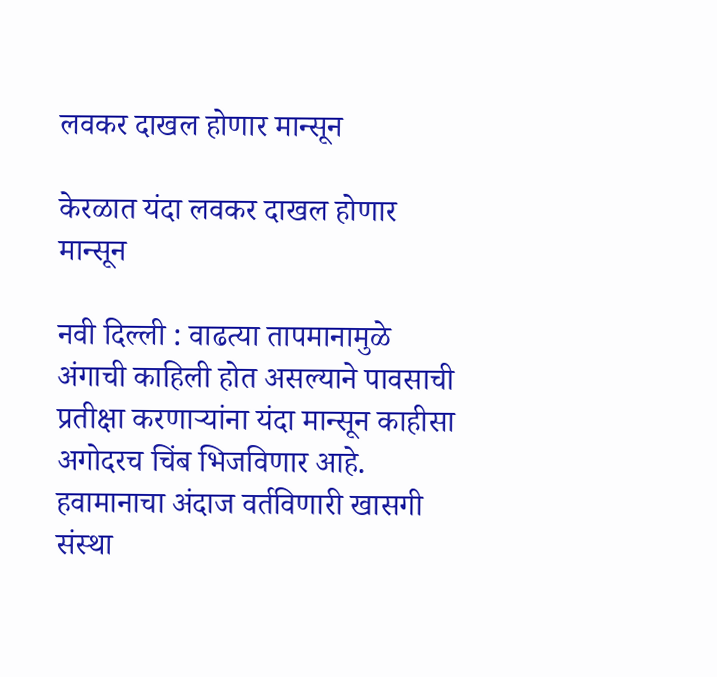लवकर दाखल होणार मान्सून

केरळात यंदा लवकर दाखल होणार मान्सून

नवी दिल्ली : वाढत्या तापमानामुळे अंगाची काहिली होत असल्याने पावसाची प्रतीक्षा करणाऱ्यांना यंदा मान्सून काहीसा अगोदरच चिंब भिजविणार आहे. हवामानाचा अंदाज वर्तविणारी खासगी संस्था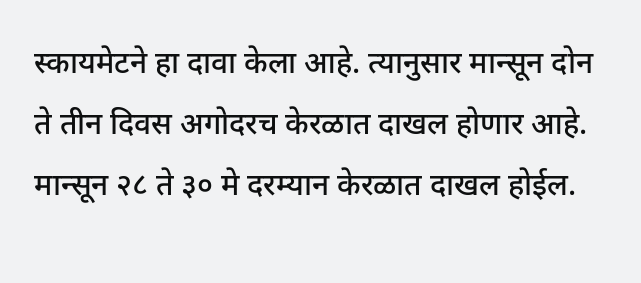स्कायमेटने हा दावा केला आहे. त्यानुसार मान्सून दोन ते तीन दिवस अगोदरच केरळात दाखल होणार आहे. मान्सून २८ ते ३० मे दरम्यान केरळात दाखल होईल.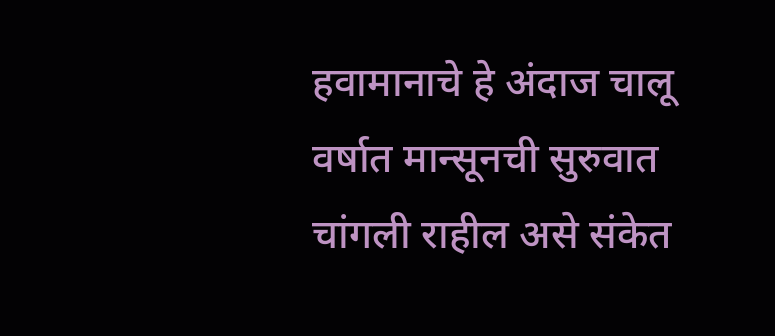हवामानाचे हे अंदाज चालू वर्षात मान्सूनची सुरुवात चांगली राहील असे संकेत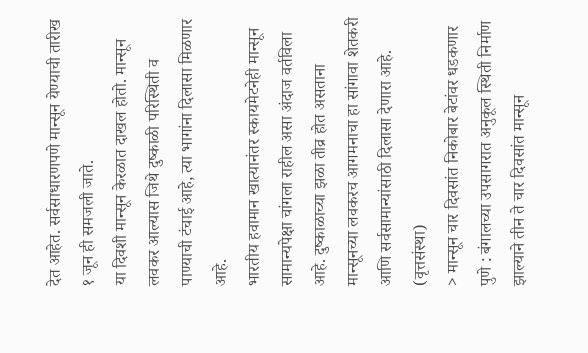देत आहेत. सर्वसाधारणपणे मान्सून येण्याची तारीख १ जून ही समजली जाते.
या दिवशी मान्सून केरळात दाखल होतो. मान्सून लवकर आल्यास जिथे दुष्काळी परिस्थिती व पाण्याची टंचाई आहे, त्या भागांना दिलासा मिळणार आहे.
भारतीय हवामान खात्यानंतर स्कायमेटनेही मान्सून सामान्यपेक्षा चांगला राहील असा अंदाज वर्तविला आहे. दुष्काळाच्या झळा तीव्र होत असताना मान्सूनच्या लवकरच आगमनाचा हा सांगावा शेतकरी आणि सर्वसामान्यांसाठी दिलासा देणारा आहे. (वृत्तसंस्था)
> मान्सून चार दिवसांत निकोबार बेटांवर धडकणार
पुणे : बंगालच्या उपसागरात अनुकूल स्थिती निर्माण झाल्याने तीन ते चार दिवसांत मान्सून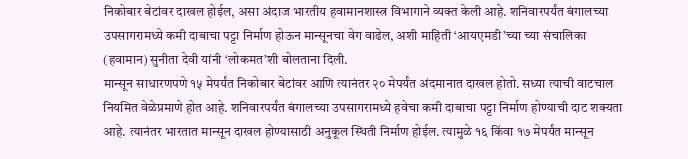निकोबार बेटांवर दाखल होईल, असा अंदाज भारतीय हवामानशास्त्र विभागाने व्यक्त केली आहे. शनिवारपर्यंत बंगालच्या उपसागरामध्ये कमी दाबाचा पट्टा निर्माण होऊन मान्सूनचा वेग वाढेल, अशी माहिती ‘आयएमडी’च्या च्या संचालिका (हवामान) सुनीता देवी यांनी ‘लोकमत’शी बोलताना दिली.
मान्सून साधारणपणे १५ मेपर्यंत निकोबार बेटांवर आणि त्यानंतर २० मेपर्यंत अंदमानात दाखल होतो. सध्या त्याची वाटचाल नियमित वेळेप्रमाणे होत आहे. शनिवारपर्यंत बंगालच्या उपसागरामध्ये हवेचा कमी दाबाचा पट्टा निर्माण होण्याची दाट शक्यता आहे. त्यानंतर भारतात मान्सून दाखल होण्यासाठी अनुकूल स्थिती निर्माण होईल. त्यामुळे १६ किंवा १७ मेपर्यंत मान्सून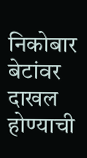निकोबार बेटांवर दाखल होण्याची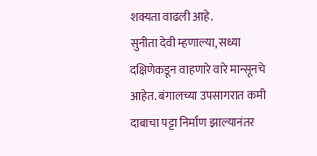शक्यता वाढली आहे.
सुनीता देवी म्हणाल्या, सध्या दक्षिणेकडून वाहणारे वारे मान्सूनचे आहेत. बंगालच्या उपसागरात कमी दाबाचा पट्टा निर्माण झाल्यानंतर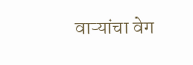वाऱ्यांचा वेग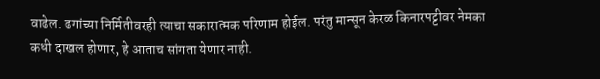वाढेल. ढगांच्या निर्मितीवरही त्याचा सकारात्मक परिणाम होईल. परंतु मान्सून केरळ किनारपट्टीवर नेमका कधी दाखल होणार, हे आताच सांगता येणार नाही.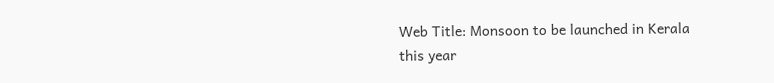Web Title: Monsoon to be launched in Kerala this year